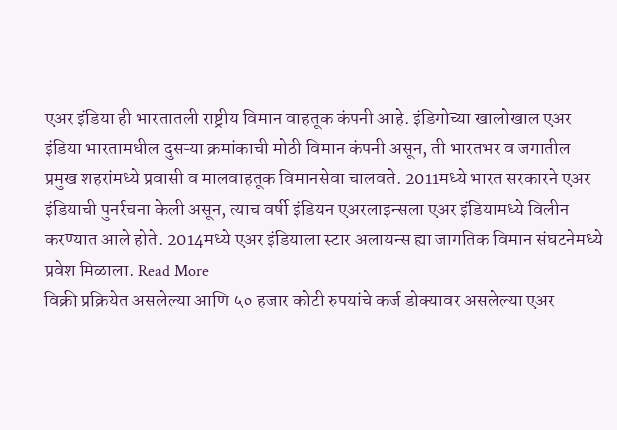एअर इंडिया ही भारतातली राष्ट्रीय विमान वाहतूक कंपनी आहे. इंडिगोच्या खालोखाल एअर इंडिया भारतामधील दुसऱ्या क्रमांकाची मोठी विमान कंपनी असून, ती भारतभर व जगातील प्रमुख शहरांमध्ये प्रवासी व मालवाहतूक विमानसेवा चालवते. 2011मध्ये भारत सरकारने एअर इंडियाची पुनर्रचना केली असून, त्याच वर्षी इंडियन एअरलाइन्सला एअर इंडियामध्ये विलीन करण्यात आले होते. 2014मध्ये एअर इंडियाला स्टार अलायन्स ह्या जागतिक विमान संघटनेमध्ये प्रवेश मिळाला. Read More
विक्री प्रक्रियेत असलेल्या आणि ५० हजार कोटी रुपयांचे कर्ज डोक्यावर असलेल्या एअर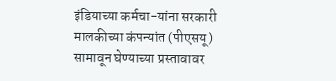इंडियाच्या कर्मचा-यांना सरकारी मालकीच्या कंपन्यांत (पीएसयू) सामावून घेण्याच्या प्रस्तावावर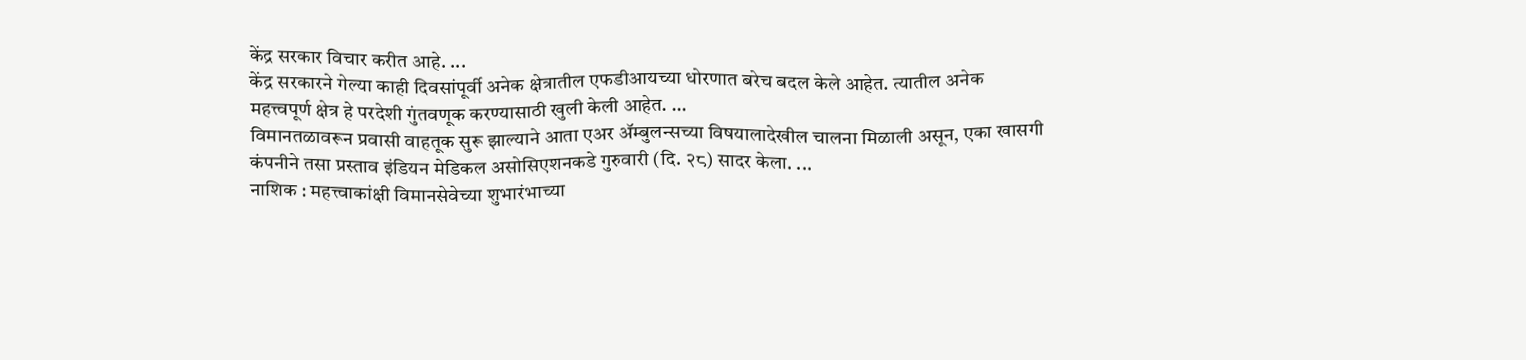केंद्र सरकार विचार करीत आहे. ...
केंद्र सरकारने गेल्या काही दिवसांपूर्वी अनेक क्षेत्रातील एफडीआयच्या धोरणात बरेच बदल केले आहेत. त्यातील अनेक महत्त्वपूर्ण क्षेत्र हे परदेशी गुंतवणूक करण्यासाठी खुली केली आहेत. ...
विमानतळावरून प्रवासी वाहतूक सुरू झाल्याने आता एअर ॲम्बुलन्सच्या विषयालादेखील चालना मिळाली असून, एका खासगी कंपनीने तसा प्रस्ताव इंडियन मेडिकल असोसिएशनकडे गुरुवारी (दि. २८) सादर केला. ...
नाशिक : महत्त्वाकांक्षी विमानसेवेच्या शुभारंभाच्या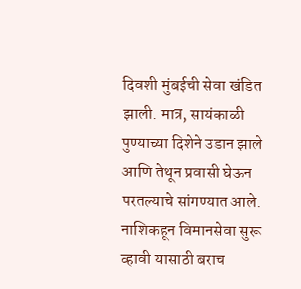दिवशी मुंबईची सेवा खंडित झाली. मात्र, सायंकाळी पुण्याच्या दिशेने उडान झाले आणि तेथून प्रवासी घेऊन परतल्याचे सांगण्यात आले. नाशिकहून विमानसेवा सुरू व्हावी यासाठी बराच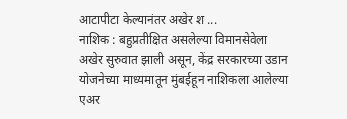आटापीटा केल्यानंतर अखेर श ...
नाशिक : बहुप्रतीक्षित असलेल्या विमानसेवेला अखेर सुरुवात झाली असून, केंद्र सरकारच्या उडान योजनेच्या माध्यमातून मुंबईहून नाशिकला आलेल्या एअर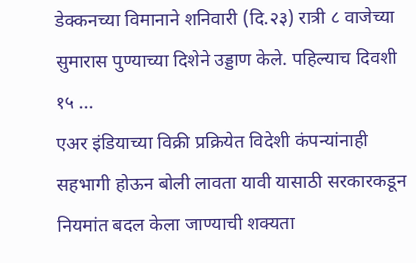डेक्कनच्या विमानाने शनिवारी (दि.२३) रात्री ८ वाजेच्या सुमारास पुण्याच्या दिशेने उड्डाण केले. पहिल्याच दिवशी १५ ...
एअर इंडियाच्या विक्री प्रक्रियेत विदेशी कंपन्यांनाही सहभागी होऊन बोली लावता यावी यासाठी सरकारकडून नियमांत बदल केला जाण्याची शक्यता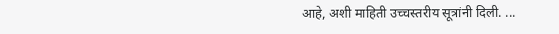आहे, अशी माहिती उच्चस्तरीय सूत्रांनी दिली. ...